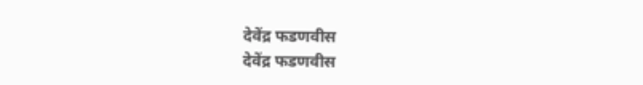देवेंद्र फडणवीस
देवेंद्र फडणवीस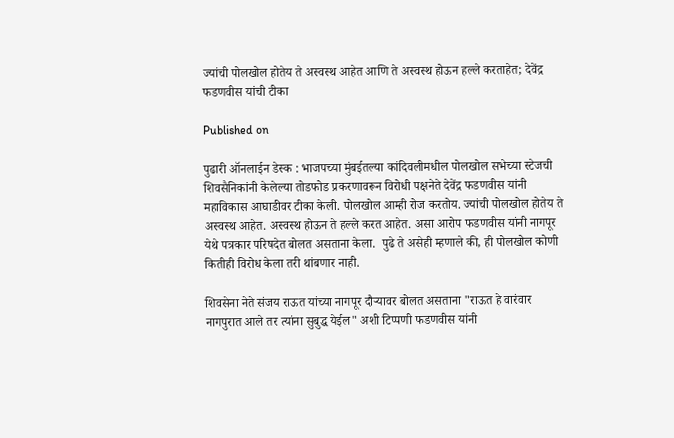ज्यांची पोलखोल होतेय ते अस्वस्थ आहेत आणि ते अस्वस्थ होऊन हल्ले करताहेत; देवेंद्र फडणवीस यांची टीका

Published on

पुढारी ऑनलाईन डेस्क : भाजपच्या मुंबईतल्या कांदिवलीमधील पोलखोल सभेच्या स्टेजची शिवसैनिकांनी केलेल्या तोडफोड प्रकरणावरून विरोधी पक्षनेते देवेंद्र फडणवीस यांनी महाविकास आघाडीवर टीका केली. पोलखोल आम्ही रोज करतोय. ज्यांची पोलखोल होतेय ते अस्वस्थ आहेत. अस्वस्थ होऊन ते हल्ले करत आहेत. असा आरोप फडणवीस यांनी नागपूर येथे पत्रकार परिषदेत बोलत असताना केला.  पुढे ते असेही म्हणाले की, ही पोलखोल कोणी कितीही विरोध केला तरी थांबणार नाही.

शिवसेना नेते संजय राऊत यांच्या नागपूर दौऱ्यावर बोलत असताना "राऊत हे वारंवार नागपुरात आले तर त्यांना सुबुद्ध येईल" अशी टिप्पणी फडणवीस यांनी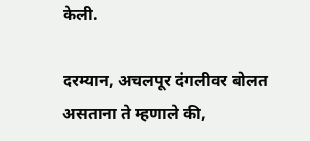केली.

दरम्यान, अचलपूर दंगलीवर बोलत असताना ते म्हणाले की,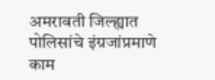अमरावती जिल्ह्यात पोलिसांचे इंग्रजांप्रमाणे काम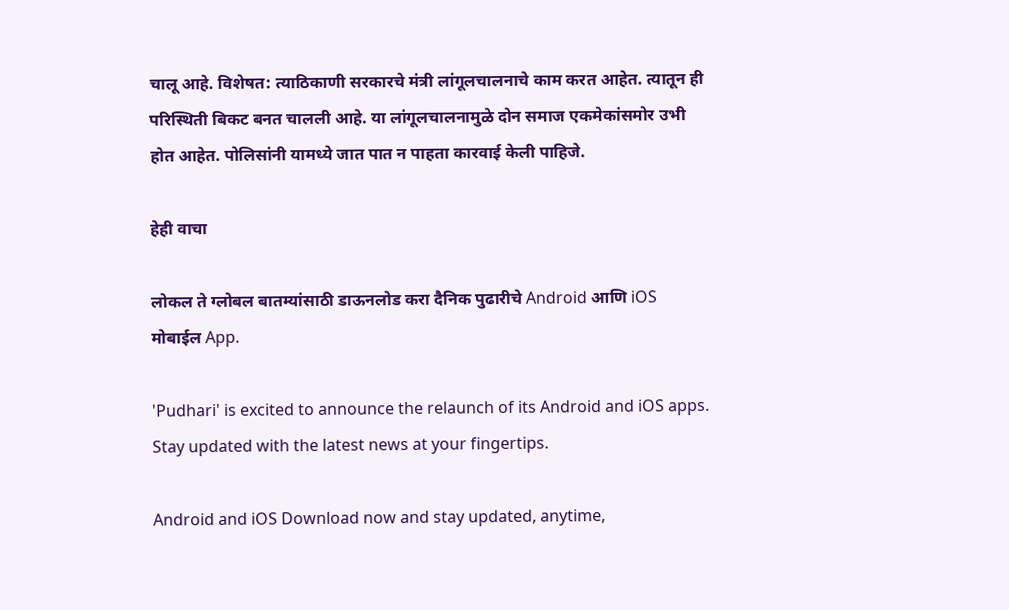चालू आहे. विशेषत: त्याठिकाणी सरकारचे मंत्री लांगूलचालनाचे काम करत आहेत. त्यातून ही परिस्थिती बिकट बनत चालली आहे. या लांगूलचालनामुळे दोन समाज एकमेकांसमोर उभी होत आहेत. पोलिसांनी यामध्ये जात पात न पाहता कारवाई केली पाहिजे.

हेही वाचा

लोकल ते ग्लोबल बातम्यांसाठी डाऊनलोड करा दैनिक पुढारीचे Android आणि iOS मोबाईल App.

'Pudhari' is excited to announce the relaunch of its Android and iOS apps. Stay updated with the latest news at your fingertips.

Android and iOS Download now and stay updated, anytime,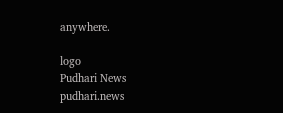anywhere.

logo
Pudhari News
pudhari.news